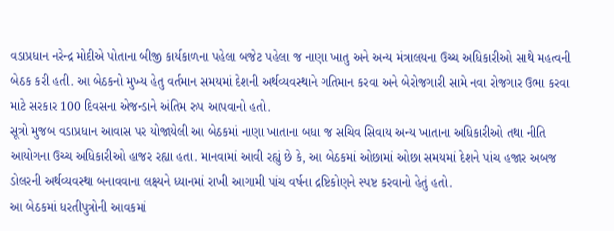વડાપ્રધાન નરેન્દ્ર મોદીએ પોતાના બીજી કાર્યકાળના પહેલા બજેટ પહેલા જ નાણા ખાતુ અને અન્ય મંત્રાલયના ઉચ્ચ અધિકારીઓ સાથે મહત્વની બેઠક કરી હતી. આ બેઠકનો મુખ્ય હેતુ વર્તમાન સમયમાં દેશની અર્થવ્યવસ્થાને ગતિમાન કરવા અને બેરોજગારી સામે નવા રોજગાર ઉભા કરવા માટે સરકાર 100 દિવસના એજન્ડાને અંતિમ રુપ આપવાનો હતો.
સૂત્રો મુજબ વડાપ્રધાન આવાસ પર યોજાયેલી આ બેઠકમાં નાણા ખાતાના બધા જ સચિવ સિવાય અન્ય ખાતાના અધિકારીઓ તથા નીતિ આયોગના ઉચ્ચ અધિકારીઓ હાજર રહ્યા હતા. માનવામાં આવી રહ્યું છે કે, આ બેઠકમાં ઓછામાં ઓછા સમયમાં દેશને પાંચ હજાર અબજ ડોલરની અર્થવ્યવસ્થા બનાવવાના લક્ષ્યને ધ્યાનમાં રાખી આગામી પાંચ વર્ષના દ્રષ્ટિકોણને સ્પષ્ટ કરવાનો હેતું હતો.
આ બેઠકમાં ધરતીપુત્રોની આવકમાં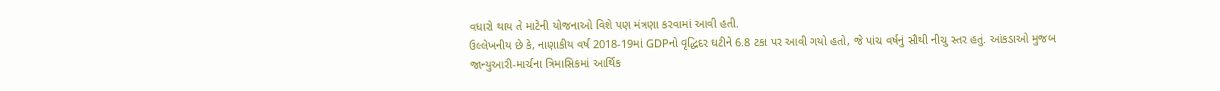વધારો થાય તે માટેની યોજનાઓ વિશે પણ મંત્રણા કરવામાં આવી હતી.
ઉલ્લેખનીય છે કે, નાણાકીય વર્ષ 2018-19માં GDPનો વૃદ્ધિદર ઘટીને 6.8 ટકા પર આવી ગયો હતો, જે પાંચ વર્ષનું સૌથી નીચુ સ્તર હતું. આંકડાઓ મુજબ જાન્યુઆરી-માર્ચના ત્રિમાસિકમાં આર્થિક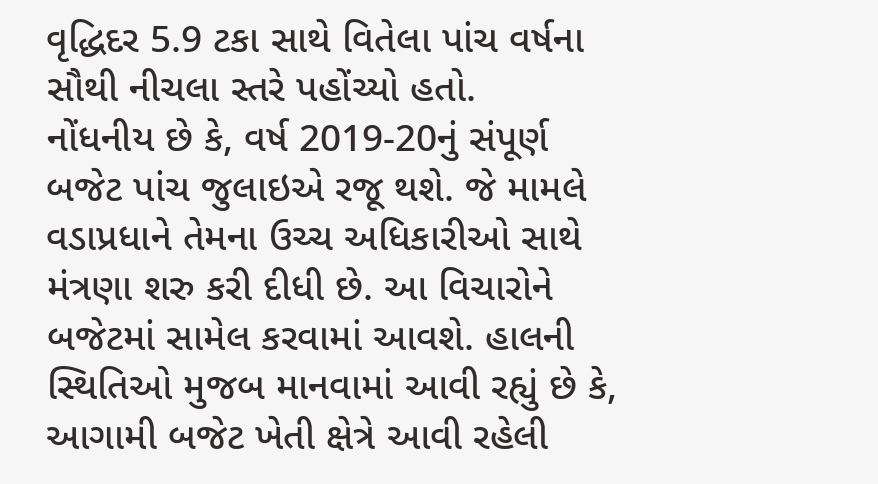વૃદ્ધિદર 5.9 ટકા સાથે વિતેલા પાંચ વર્ષના સૌથી નીચલા સ્તરે પહોંચ્યો હતો.
નોંધનીય છે કે, વર્ષ 2019-20નું સંપૂર્ણ બજેટ પાંચ જુલાઇએ રજૂ થશે. જે મામલે વડાપ્રધાને તેમના ઉચ્ચ અધિકારીઓ સાથે મંત્રણા શરુ કરી દીધી છે. આ વિચારોને બજેટમાં સામેલ કરવામાં આવશે. હાલની સ્થિતિઓ મુજબ માનવામાં આવી રહ્યું છે કે, આગામી બજેટ ખેતી ક્ષેત્રે આવી રહેલી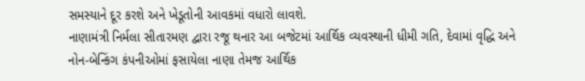સમસ્યાને દૂર કરશે અને ખેડૂતોની આવકમાં વધારો લાવશે.
નાણામંત્રી નિર્મલા સીતારમણ દ્વારા રજૂ થનાર આ બજેટમાં આર્થિક વ્યવસ્થાની ધીમી ગતિ, દેવામાં વૃદ્ધિ અને નોન-બેન્કિંગ કંપનીઓમાં ફસાયેલા નાણા તેમજ આર્થિક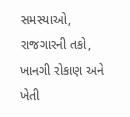સમસ્યાઓ, રાજગારની તકો, ખાનગી રોકાણ અને ખેતી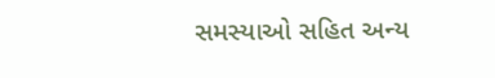સમસ્યાઓ સહિત અન્ય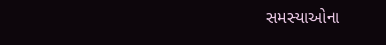સમસ્યાઓના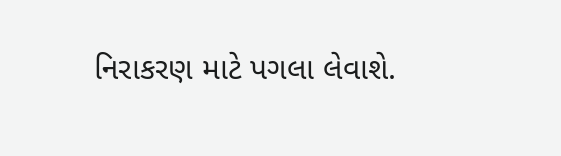નિરાકરણ માટે પગલા લેવાશે.